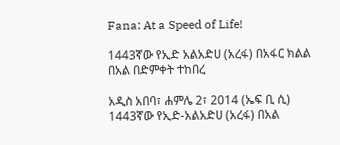Fana: At a Speed of Life!

1443ኛው የኢድ አልአድሀ (አረፋ) በአፋር ክልል በአል በድምቀት ተከበረ

አዲስ አበባ፣ ሐምሌ 2፣ 2014 (ኤፍ ቢ ሲ) 1443ኛው የኢድ-አልአድሀ (አረፋ) በአል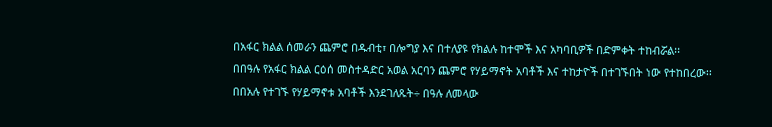በአፋር ክልል ሰመራን ጨምሮ በዱብቲ፣ በሎግያ እና በተለያዩ የክልሉ ከተሞች እና አካባቢዎች በድምቀት ተከብሯል፡፡
በበዓሉ የአፋር ክልል ርዕሰ መስተዳድር አወል አርባን ጨምሮ የሃይማኖት አባቶች እና ተከታዮች በተገኙበት ነው የተከበረው፡፡
በበአሉ የተገኙ የሃይማኖቱ አባቶች እንደገለጹት÷ በዓሉ ለመላው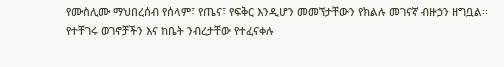የሙስሊሙ ማህበረሰብ የሰላም፣ የጤና፣ የፍቅር እንዲሆን መመኘታቸውን የክልሉ መገናኛ ብዙኃን ዘግቧል፡፡
የተቸገሩ ወገኖቻችን እና ከቤት ንብረታቸው የተፈናቀሉ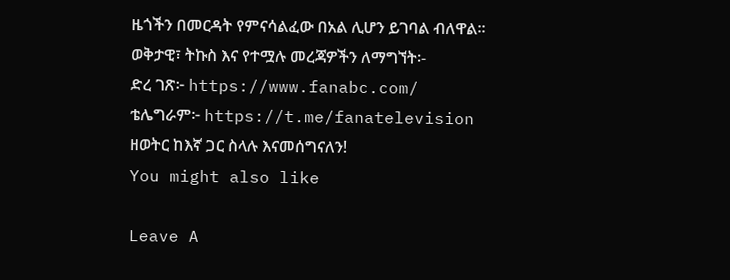ዜጎችን በመርዳት የምናሳልፈው በአል ሊሆን ይገባል ብለዋል፡፡
ወቅታዊ፣ ትኩስ እና የተሟሉ መረጃዎችን ለማግኘት፡-
ድረ ገጽ፦ https://www.fanabc.com/
ቴሌግራም፦ https://t.me/fanatelevision
ዘወትር ከእኛ ጋር ስላሉ እናመሰግናለን!
You might also like

Leave A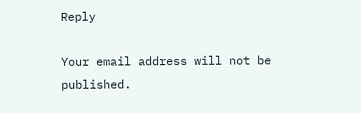Reply

Your email address will not be published.